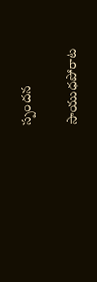స్పందన

సాయుధపోరాట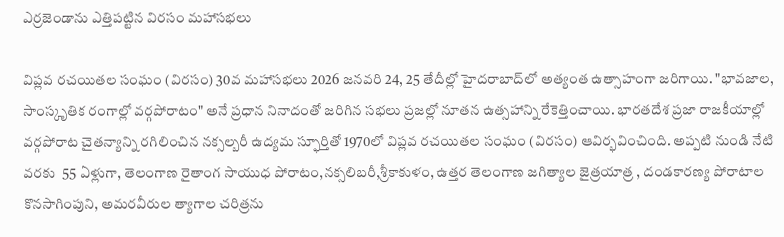ఎర్రజెండాను ఎత్తిపట్టిన విరసం మహాసభలు

విప్లవ రచయితల సంఘం (విరసం) 30వ మహాసభలు 2026 జనవరి 24, 25 తేదీల్లో హైదరాబాద్‌లో అత్యంత ఉత్సాహంగా జరిగాయి. "భావజాల, సాంస్కృతిక రంగాల్లో వర్గపోరాటం" అనే ప్రధాన నినాదంతో జరిగిన సభలు ప్రజల్లో నూతన ఉత్సహాన్ని రేకెత్తించాయి. భారతదేశ ప్రజా రాజకీయాల్లో వర్గపోరాట చైతన్యాన్ని రగిలించిన నక్సల్బరీ ఉద్యమ స్ఫూర్తితో 1970లో విప్లవ రచయితల సంఘం (విరసం) ఆవిర్భవించింది. అప్పటి నుండి నేటి వరకు  55 ఏళ్లుగా, తెలంగాణ రైతాంగ సాయుధ పోరాటం,నక్సలిబరీ,శ్రీకాకుళం, ఉత్తర తెలంగాణ జగిత్యాల జైత్రయాత్ర , దండకారణ్య పోరాటాల కొనసాగింపుని, అమరవీరుల త్యాగాల చరిత్రను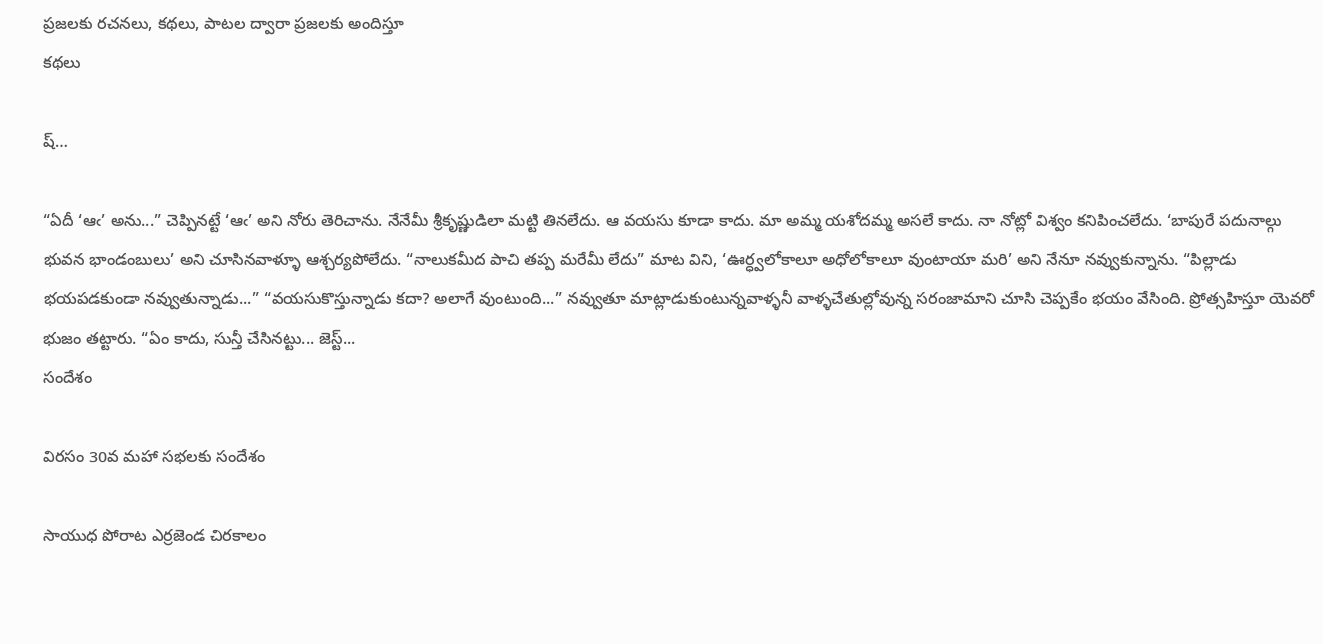ప్రజలకు రచనలు, కథలు, పాటల ద్వారా ప్రజలకు అందిస్తూ
కథలు

ష్…

“ఏదీ ‘ఆఁ’ అను...” చెప్పినట్టే ‘ఆఁ’ అని నోరు తెరిచాను. నేనేమీ శ్రీకృష్ణుడిలా మట్టి తినలేదు. ఆ వయసు కూడా కాదు. మా అమ్మ యశోదమ్మ అసలే కాదు. నా నోట్లో విశ్వం కనిపించలేదు. ‘బాపురే పదునాల్గు భువన భాండంబులు’ అని చూసినవాళ్ళూ ఆశ్చర్యపోలేదు. “నాలుకమీద పాచి తప్ప మరేమీ లేదు” మాట విని, ‘ఊర్ధ్వలోకాలూ అధోలోకాలూ వుంటాయా మరి’ అని నేనూ నవ్వుకున్నాను. “పిల్లాడు భయపడకుండా నవ్వుతున్నాడు...” “వయసుకొస్తున్నాడు కదా? అలాగే వుంటుంది...” నవ్వుతూ మాట్లాడుకుంటున్నవాళ్ళనీ వాళ్ళచేతుల్లోవున్న సరంజామాని చూసి చెప్పకేం భయం వేసింది. ప్రోత్సహిస్తూ యెవరో భుజం తట్టారు. “ఏం కాదు, సున్తీ చేసినట్టు... జెస్ట్...
సందేశం

విరసం 30వ మహా సభలకు సందేశం

సాయుధ పోరాట ఎర్రజెండ చిరకాలం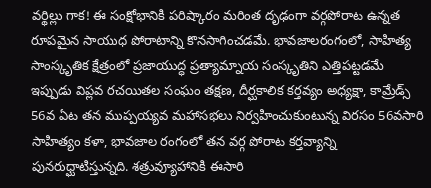వర్థిల్లు గాక! ఈ సంక్షోభానికి పరిష్కారం మరింత దృఢంగా వర్గపోరాట ఉన్నత రూపమైన సాయుధ పోరాటాన్ని కొనసాగించడమే. భావజాలరంగంలో, సాహిత్య సాంస్కృతిక క్షేత్రంలో ప్రజాయుద్ధ ప్రత్యామ్నాయ సంస్కృతిని ఎత్తిపట్టడమే ఇప్పుడు విప్లవ రచయితల సంఘం తక్షణ, దీర్ఘకాలిక కర్తవ్యం అధ్యక్షా, కామ్రేడ్స్ 56వ ఏట తన ముప్పయ్యవ మహాసభలు నిర్వహించుకుంటున్న విరసం 56వసారి సాహిత్యం కళా, భావజాల రంగంలో తన వర్గ పోరాట కర్తవ్యాన్ని పునరుధ్ఘాటిస్తున్నది. శత్రువ్యూహానికి ఈసారి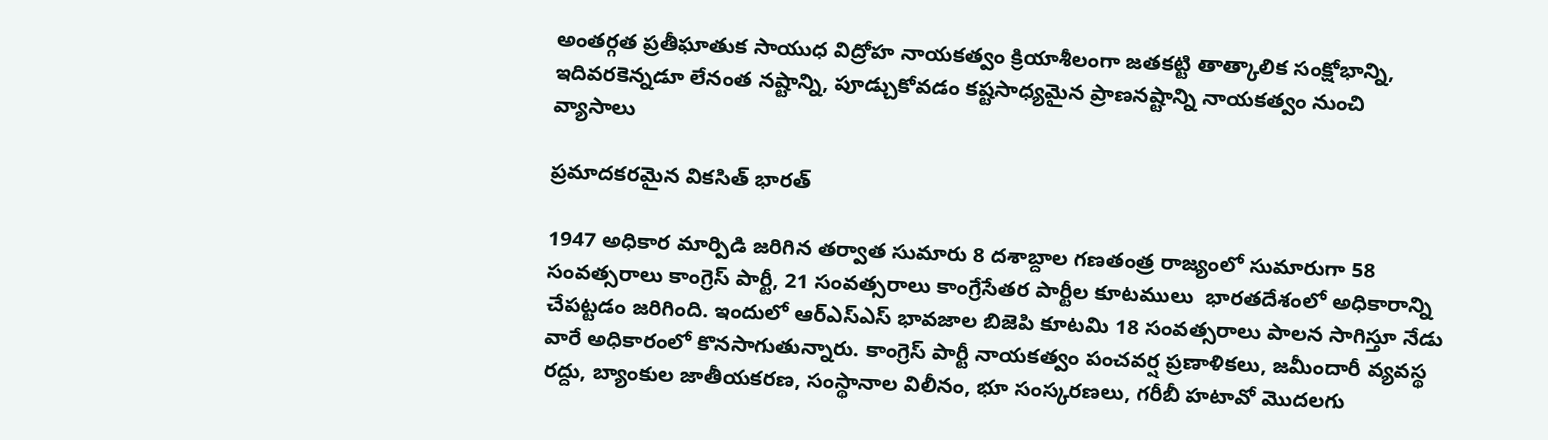అంతర్గత ప్రతీఘాతుక సాయుధ విద్రోహ నాయకత్వం క్రియాశీలంగా జతకట్టి తాత్కాలిక సంక్షోభాన్ని, ఇదివరకెన్నడూ లేనంత నష్టాన్ని, పూడ్చుకోవడం కష్టసాధ్యమైన ప్రాణనష్టాన్ని నాయకత్వం నుంచి
వ్యాసాలు

ప్ర‌మాద‌క‌ర‌మైన వికసిత్ భారత్

1947 అధికార మార్పిడి జరిగిన తర్వాత సుమారు 8 దశాబ్దాల గణతంత్ర రాజ్యంలో సుమారుగా 58 సంవత్సరాలు కాంగ్రెస్ పార్టీ, 21 సంవత్సరాలు కాంగ్రేసేతర పార్టీల కూటములు  భారతదేశంలో అధికారాన్ని చేపట్టడం జరిగింది. ఇందులో ఆర్ఎస్ఎస్ భావజాల బిజెపి కూటమి 18 సంవత్సరాలు పాలన సాగిస్తూ నేడు వారే అధికారంలో కొనసాగుతున్నారు. కాంగ్రెస్ పార్టీ నాయకత్వం పంచవర్ష ప్రణాళికలు, జమీందారీ వ్యవస్థ రద్దు, బ్యాంకుల జాతీయకరణ, సంస్థానాల విలీనం, భూ సంస్కరణలు, గరీబీ హటావో మొదలగు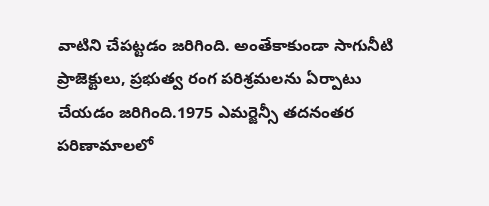వాటిని చేపట్టడం జరిగింది. అంతేకాకుండా సాగునీటి ప్రాజెక్టులు, ప్రభుత్వ రంగ పరిశ్రమలను ఏర్పాటు చేయడం జరిగింది.1975 ఎమర్జెన్సీ తదనంతర  పరిణామాలలో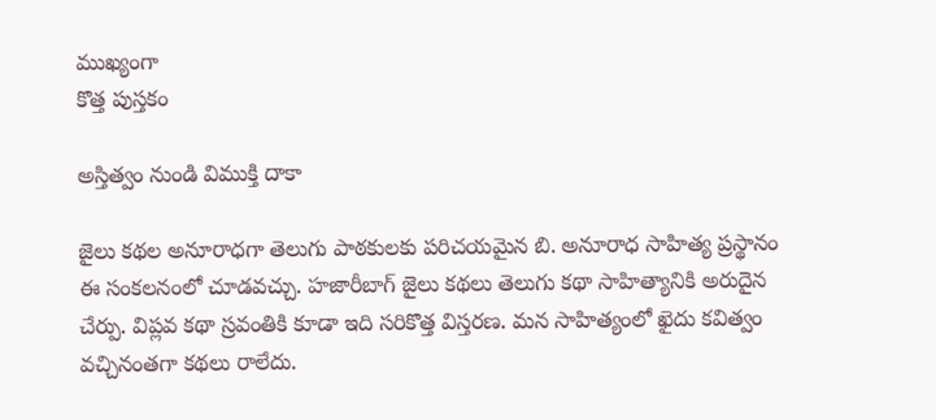ముఖ్యంగా
కొత్త పుస్తకం

అస్తిత్వం నుండి విముక్తి దాకా

జైలు కథల అనూరాధగా తెలుగు పాఠకులకు పరిచయమైన బి. అనూరాధ సాహిత్య ప్రస్థానం ఈ సంకలనంలో చూడవచ్చు. హజారీబాగ్ జైలు కథలు తెలుగు కథా సాహిత్యానికి అరుదైన చేర్పు. విప్లవ కథా స్రవంతికి కూడా ఇది సరికొత్త విస్తరణ. మన సాహిత్యంలో ఖైదు కవిత్వం వచ్చినంతగా కథలు రాలేదు.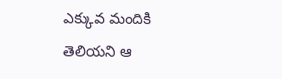ఎక్కువ మందికి తెలియని ఆ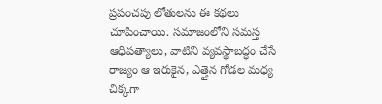ప్రపంచపు లోతులను ఈ కథలు చూపించాయి. సమాజంలోని సమస్త ఆధిపత్యాలు, వాటిని వ్యవస్థాబద్ధం చేసే రాజ్యం ఆ ఇరుకైన, ఎత్తైన గోడల మధ్య చిక్కగా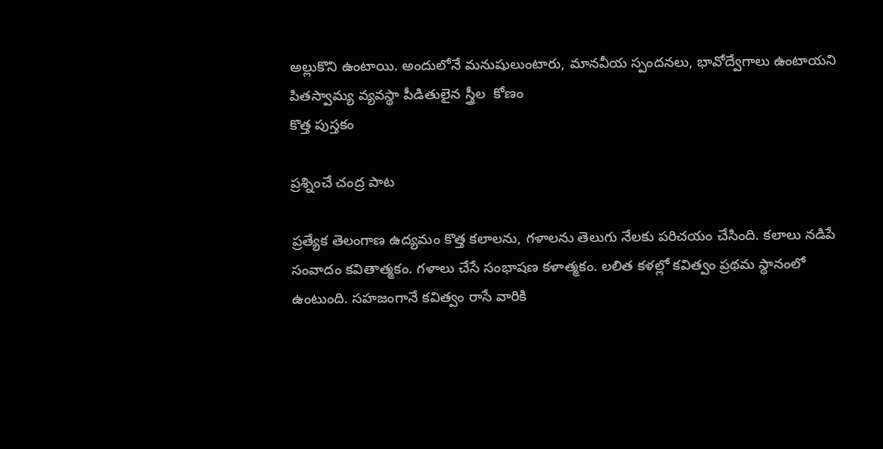అల్లుకొని ఉంటాయి. అందులోనే మనుషులుంటారు, మానవీయ స్పందనలు, భావోద్వేగాలు ఉంటాయని పితస్వామ్య వ్యవస్థా పీడితులైన స్త్రీల  కోణం
కొత్త పుస్తకం

ప్రశ్నించే చంద్ర పాట

ప్రత్యేక తెలంగాణ ఉద్యమం కొత్త కలాలను, గళాలను తెలుగు నేలకు పరిచయం చేసింది. కలాలు నడిపే సంవాదం కవితాత్మకం. గళాలు చేసే సంభాషణ కళాత్మకం. లలిత కళల్లో కవిత్వం ప్రథమ స్థానంలో ఉంటుంది. సహజంగానే కవిత్వం రాసే వారికి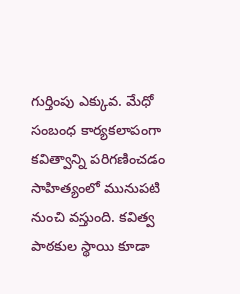గుర్తింపు ఎక్కువ. మేధో సంబంధ కార్యకలాపంగా కవిత్వాన్ని పరిగణించడం సాహిత్యంలో మునుపటి నుంచి వస్తుంది. కవిత్వ పాఠకుల స్థాయి కూడా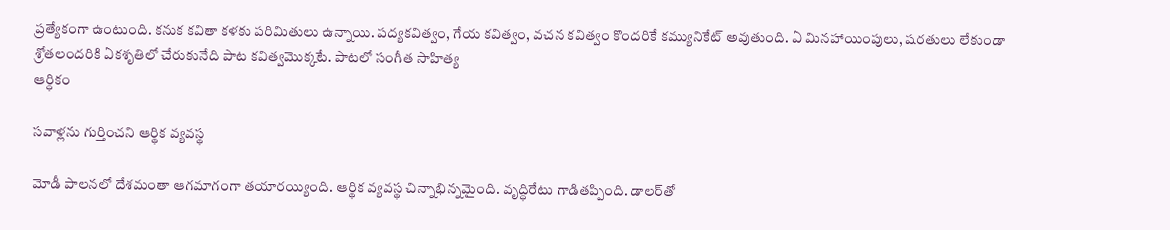ప్రత్యేకంగా ఉంటుంది. కనుక కవితా కళకు పరిమితులు ఉన్నాయి. పద్యకవిత్వం, గేయ కవిత్వం, వచన కవిత్వం కొందరికే కమ్యునికేట్ అవుతుంది. ఏ మినహాయింపులు, షరతులు లేకుండా శ్రోతలందరికి ఏకశృతిలో చేరుకునేది పాట కవిత్వమొక్కటే. పాటలో సంగీత సాహిత్య
ఆర్ధికం

సవాళ్లను గుర్తించని ఆర్థిక వ్యవస్థ

మోడీ పాలనలో దేశమంతా ఆగమాగంగా తయారయ్యింది. ఆర్థిక వ్యవస్థ చిన్నాభిన్నమైంది. వృద్ధిరేటు గాడితప్పింది. డాలర్‌తో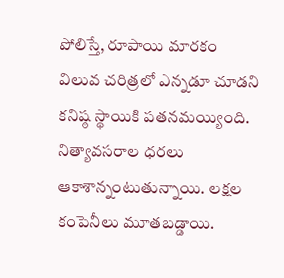పోలిస్తే, రూపాయి మారకం విలువ చరిత్రలో ఎన్నడూ చూడని కనిష్ఠ స్థాయికి పతనమయ్యింది. నిత్యావసరాల ధరలు ఆకాశాన్నంటుతున్నాయి. లక్షల కంపెనీలు మూతబడ్డాయి.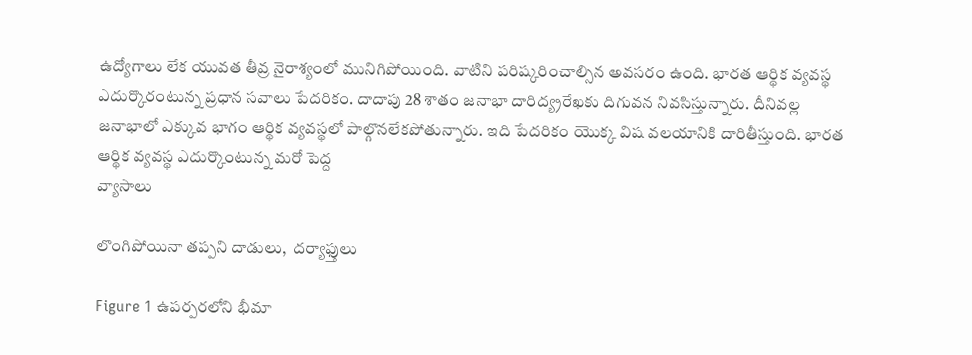ఉద్యోగాలు లేక యువత తీవ్ర నైరాశ్యంలో మునిగిపోయింది. వాటిని పరిష్కరించాల్సిన అవసరం ఉంది. భారత ఆర్థిక వ్యవస్థ ఎదుర్కొరంటున్న ప్రధాన సవాలు పేదరికం. దాదాపు 28 శాతం జనాభా దారిద్య్రరేఖకు దిగువన నివసిస్తున్నారు. దీనివల్ల  జనాభాలో ఎక్కువ భాగం ఆర్థిక వ్యవస్థలో పాల్గొనలేకపోతున్నారు. ఇది పేదరికం యొక్క విష వలయానికి దారితీస్తుంది. భారత ఆర్థిక వ్యవస్థ ఎదుర్కొంటున్న మరో పెద్ద
వ్యాసాలు

లొంగిపోయినా త‌ప్ప‌ని దాడులు,  దర్యాఫ్తులు

Figure 1 ఉపర్పరలోని భీమా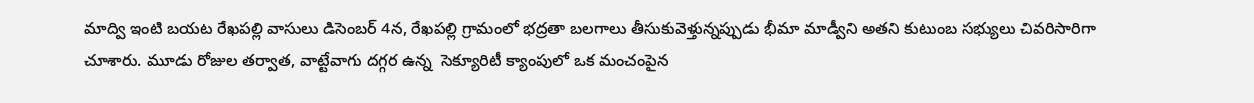మాద్వి ఇంటి బయట రేఖపల్లి వాసులు డిసెంబర్ 4న, రేఖపల్లి గ్రామంలో భద్రతా బలగాలు తీసుకువెళ్తున్నప్పుడు భీమా మాడ్వీని అతని కుటుంబ సభ్యులు చివరిసారిగా చూశారు. మూడు రోజుల తర్వాత, వాట్టేవాగు దగ్గర ఉన్న  సెక్యూరిటీ క్యాంపులో ఒక మంచంపైన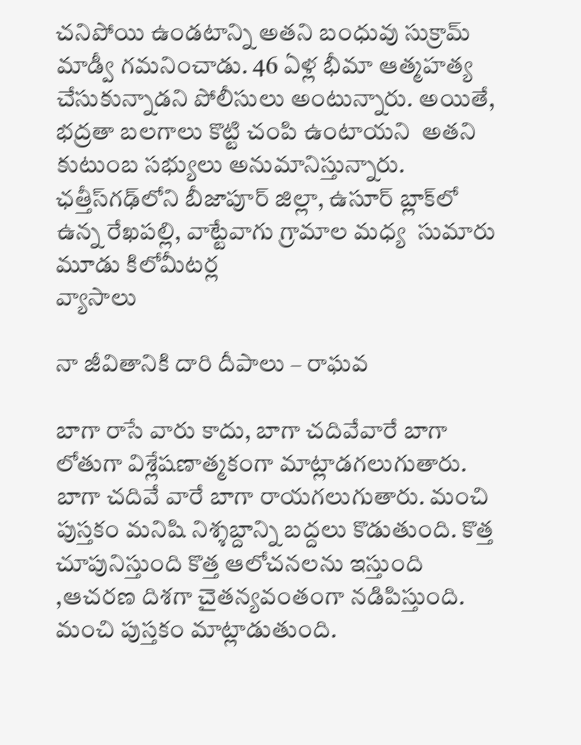చనిపోయి ఉండటాన్ని అతని బంధువు సుక్రామ్ మాడ్వీ గమనించాడు. 46 ఏళ్ల భీమా ఆత్మహత్య చేసుకున్నాడని పోలీసులు అంటున్నారు. అయితే, భద్రతా బలగాలు కొట్టి చంపి ఉంటాయని  అతని కుటుంబ సభ్యులు అనుమానిస్తున్నారు. ఛత్తీస్‌గఢ్‌లోని బీజాపూర్ జిల్లా, ఉసూర్ బ్లాక్‌లో ఉన్న రేఖపల్లి, వాట్టేవాగు గ్రామాల మధ్య  సుమారు మూడు కిలోమీటర్ల
వ్యాసాలు

నా జీవితానికి దారి దీపాలు – రాఘ‌వ‌

బాగా రాసే వారు కాదు, బాగా చదివేవారే బాగా లోతుగా విశ్లేషణాత్మకంగా మాట్లాడగలుగుతారు. బాగా చదివే వారే బాగా రాయగలుగుతారు. మంచి పుస్తకం మనిషి నిశ్శబ్దాన్ని బద్దలు కొడుతుంది. కొత్త చూపునిస్తుంది కొత్త ఆలోచనలను ఇస్తుంది ,ఆచరణ దిశగా చైతన్యవంతంగా నడిపిస్తుంది. మంచి పుస్తకం మాట్లాడుతుంది.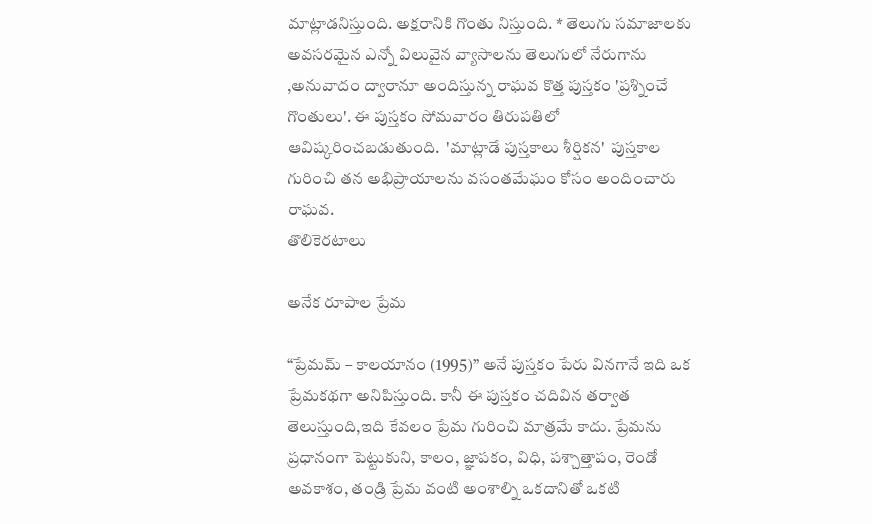మాట్లాడనిస్తుంది. అక్షరానికి గొంతు నిస్తుంది. * తెలుగు సమాజాలకు అవసరమైన ఎన్నో విలువైన వ్యాసాలను తెలుగులో నేరుగాను ,అనువాదం ద్వారానూ అందిస్తున్న రాఘవ కొత్త పుస్తకం 'ప్రశ్నించే గొంతులు'. ఈ పుస్తకం సోమవారం తిరుపతిలో ఆవిష్కరించబడుతుంది.  'మాట్లాడే పుస్తకాలు శీర్షికన'  పుస్తకాల గురించి తన అభిప్రాయాలను వసంతమేఘం కోసం అందించారు రాఘవ.
తొలికెరటాలు

అనేక రూపాల ప్రేమ‌

“ప్రేమమ్ – కాలయానం (1995)” అనే పుస్తకం పేరు వినగానే ఇది ఒక ప్రేమకథగా అనిపిస్తుంది. కానీ ఈ పుస్తకం చదివిన తర్వాత తెలుస్తుంది,ఇది కేవలం ప్రేమ గురించి మాత్రమే కాదు. ప్రేమను ప్రధానంగా పెట్టుకుని, కాలం, జ్ఞాపకం, విధి, పశ్చాత్తాపం, రెండో అవకాశం, తండ్రి ప్రేమ వంటి అంశాల్ని ఒకదానితో ఒకటి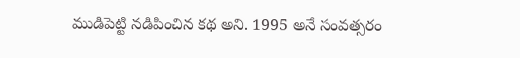ముడిపెట్టి నడిపించిన కథ అని. 1995 అనే సంవత్సరం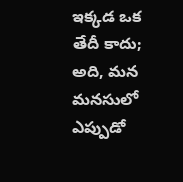ఇక్కడ ఒక తేదీ కాదు; అది, మన మనసులో ఎప్పుడో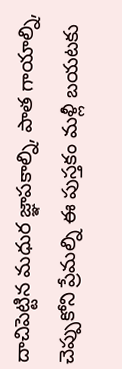దాచిపెట్టిన మధుర జ్ఞాపకాల్ని, పాత గాయాల్ని, చెప్పుకోని ప్రేమల్ని ఈ పుస్తకం మళ్లీ బయటకు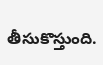తీసుకొస్తుంది.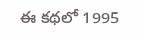ఈ కథలో 1995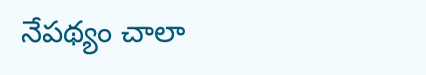నేపథ్యం చాలా